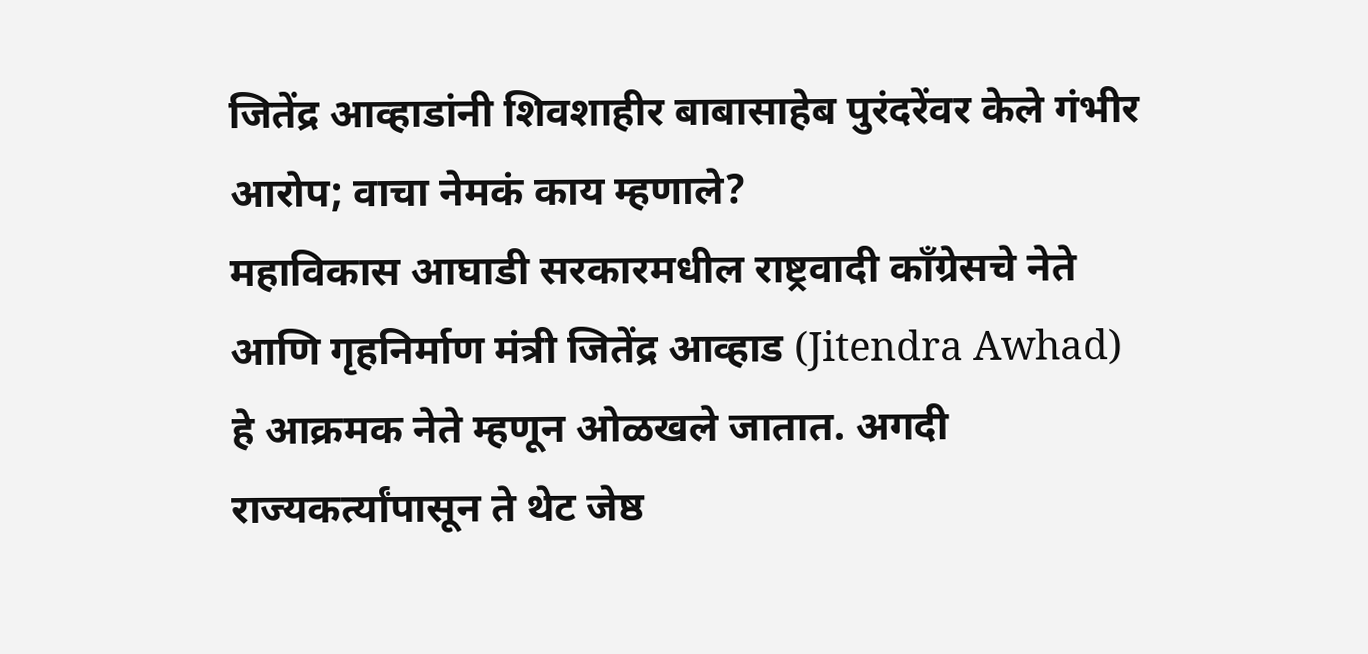जितेंद्र आव्हाडांनी शिवशाहीर बाबासाहेब पुरंदरेंवर केले गंभीर आरोप; वाचा नेमकं काय म्हणाले?
महाविकास आघाडी सरकारमधील राष्ट्रवादी काँग्रेसचे नेते आणि गृहनिर्माण मंत्री जितेंद्र आव्हाड (Jitendra Awhad) हे आक्रमक नेते म्हणून ओळखले जातात. अगदी राज्यकर्त्यांपासून ते थेट जेष्ठ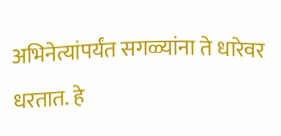अभिनेत्यांपर्यंत सगळ्यांना ते धारेवर धरतात. हे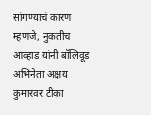सांगण्याचं कारण म्हणजे, नुकतीच आव्हाड यांनी बॉलिवूड अभिनेता अक्षय कुमारवर टीका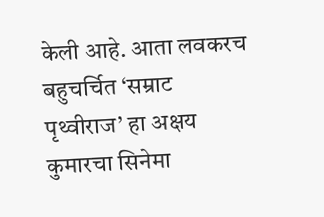केली आहे. आता लवकरच बहुचर्चित ‘सम्राट पृथ्वीराज’ हा अक्षय कुमारचा सिनेमा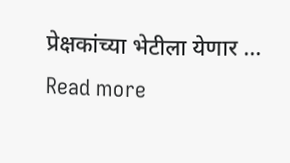प्रेक्षकांच्या भेटीला येणार … Read more